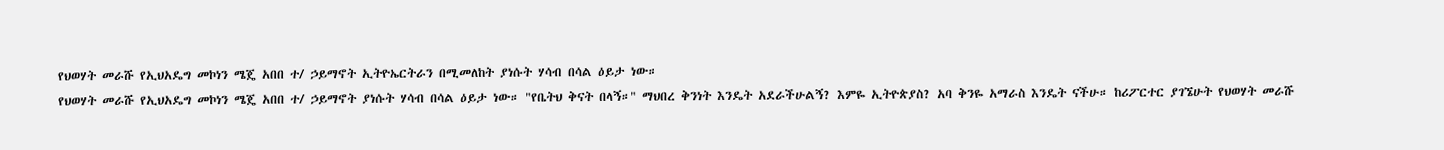የህወሃት መራሹ የኢህአዴግ መኮነን ሜጄ አበበ ተ/ ኃይማኖት ኢትዮኤርትራን በሚመለከት ያነሱት ሃሳብ በሳል ዕይታ ነው።
የህወሃት መራሹ የኢህአዴግ መኮነን ሜጄ አበበ ተ/ ኃይማኖት ያነሱት ሃሳብ በሳል ዕይታ ነው። "የቤትህ ቅናት በላኝ።" ማህበረ ቅንነት እንዴት አደራችሁልኝ? እምዬ ኢትዮጵያስ? አባ ቅንዬ አማራስ እንዴት ናችሁ። ከሪፖርተር ያገኜሁት የህወሃት መራሹ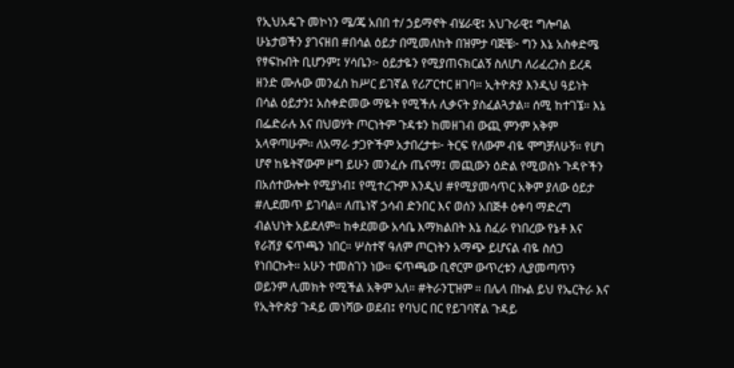የኢህአዴጉ መኮነን ሜ/ጄ አበበ ተ/ ኃይማኖት ብሄራዊ፤ አህጉራዊ፤ ግሎባል ሁኔታወችን ያገናዘበ #በሳል ዕይታ በሚመለከት በዝምታ ባጅቼ፦ ግን እኔ አስቀድሜ የፃፍኩበት ቢሆንም፤ ሃሳቤን፦ ዕይታዬን የሚያጠናክርልኝ ስለሆነ ለሪፈረንስ ይረዳ ዘንድ ሙሉው መንፈስ ከሥር ይገኛል የሪፖርተር ዘገባ። ኢትዮጵያ እንዲህ ዓይነት በሳል ዕይታን፤ አስቀድመው ማዬት የሚችሉ ሊቃናት ያስፈልጓታል። ሰሚ ከተገኜ። እኔ በፌድራሉ እና በህወሃት ጦርነትም ጉዳቱን ከመዘገብ ውጪ ምንም አቅም አላዋጣሁም። ለአማራ ታጋዮችም አታበረታቱ፦ ትርፍ የለውም ብዬ ሞግቻለሁኝ። የሆነ ሆኖ ከዬትኛውም ዞግ ይሁን መንፈሱ ጤናማ፤ መጪውን ዕድል የሚወስኑ ጉዳዮችን በአሰተውሎት የሚያነብ፤ የሚተረጉም እንዲህ #የሚያመሳጥር አቅም ያለው ዕይታ #ሊደመጥ ይገባል። ለጤነኛ ኃሳብ ድንበር እና ወሰን አበጅቶ ዕቀባ ማድረግ ብልህነት አይደለም። ከቀደመው አሳቤ እማክልበት እኔ ስፈራ የነበረው የኔቶ እና የራሽያ ፍጥጫን ነበር። ሦስተኛ ዓለም ጦርነትን አማጭ ይሆናል ብዬ ስሰጋ የነበርኩት። አሁን ተመስገን ነው። ፍጥጫው ቢኖርም ውጥረቱን ሊያመጣጥን ወይንም ሊመክት የሚችል አቅም አለ። #ትራንፒዝም ። በሌላ በኩል ይህ የኤርትራ እና የኢትዮጵያ ጉዳይ መነሻው ወደብ፤ የባህር በር የይገባኛል ጉዳይ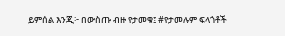ይምሰል እንጂ፦ በውስጡ ብዙ የታመቁ፤ #የታመሉም ፍላጎቶች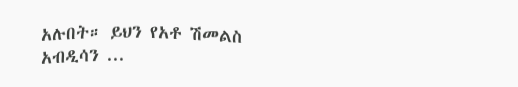አሉበት። ይህን የአቶ ሽመልስ አብዲሳን ...